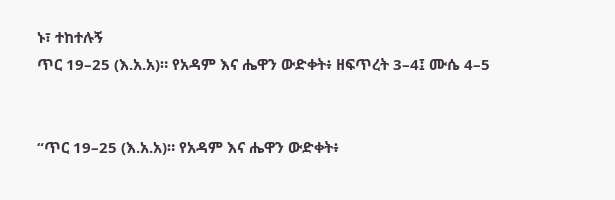ኑ፣ ተከተሉኝ
ጥር 19–25 (እ.አ.አ)። የአዳም እና ሔዋን ውድቀት፥ ዘፍጥረት 3–4፤ ሙሴ 4–5


“ጥር 19–25 (እ.አ.አ)። የአዳም እና ሔዋን ውድቀት፥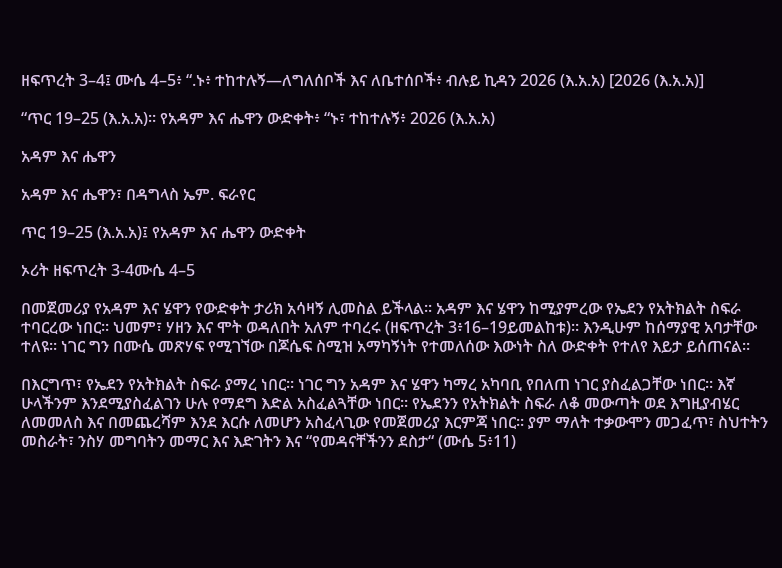ዘፍጥረት 3–4፤ ሙሴ 4–5፥ “.ኑ፥ ተከተሉኝ—ለግለሰቦች እና ለቤተሰቦች፥ ብሉይ ኪዳን 2026 (እ.አ.አ) [2026 (እ.አ.አ)]

“ጥር 19–25 (እ.አ.አ)። የአዳም እና ሔዋን ውድቀት፥ “ኑ፣ ተከተሉኝ፥ 2026 (እ.አ.አ)

አዳም እና ሔዋን

አዳም እና ሔዋን፣ በዳግላስ ኤም. ፍራየር

ጥር 19–25 (እ.አ.አ)፤ የአዳም እና ሔዋን ውድቀት

ኦሪት ዘፍጥረት 3-4ሙሴ 4–5

በመጀመሪያ የአዳም እና ሄዋን የውድቀት ታሪክ አሳዛኝ ሊመስል ይችላል፡፡ አዳም እና ሄዋን ከሚያምረው የኤደን የአትክልት ስፍራ ተባርረው ነበር፡፡ ህመም፣ ሃዘን እና ሞት ወዳለበት አለም ተባረሩ (ዘፍጥረት 3፥16–19ይመልከቱ)። እንዲሁም ከሰማያዊ አባታቸው ተለዩ። ነገር ግን በሙሴ መጽሃፍ የሚገኘው በጆሴፍ ስሚዝ አማካኝነት የተመለሰው እውነት ስለ ውድቀት የተለየ እይታ ይሰጠናል።

በእርግጥ፣ የኤደን የአትክልት ስፍራ ያማረ ነበር። ነገር ግን አዳም እና ሄዋን ካማረ አካባቢ የበለጠ ነገር ያስፈልጋቸው ነበር። እኛ ሁላችንም እንደሚያስፈልገን ሁሉ የማደግ እድል አስፈልጓቸው ነበር። የኤደንን የአትክልት ስፍራ ለቆ መውጣት ወደ እግዚያብሄር ለመመለስ እና በመጨረሻም እንደ እርሱ ለመሆን አስፈላጊው የመጀመሪያ እርምጃ ነበር። ያም ማለት ተቃውሞን መጋፈጥ፣ ስህተትን መስራት፣ ንስሃ መግባትን መማር እና እድገትን እና “የመዳናቸችንን ደስታ“ (ሙሴ 5፥11)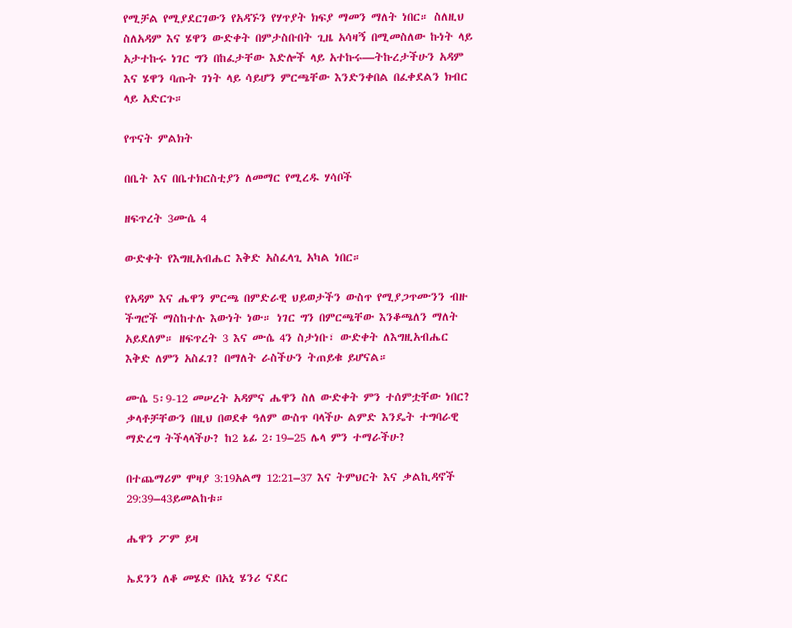የሚቻል የሚያደርገውን የአዳኙን የሃጥያት ክፍያ ማመን ማለት ነበር። ስለዚህ ስለአዳም እና ሄዋን ውድቀት በምታስቡበት ጊዜ አሳዛኝ በሚመስለው ኩነት ላይ አታተኩሩ ነገር ግን በከፈታቸው እድሎች ላይ አተኩሩ—ትኩረታችሁን አዳም እና ሄዋን ባጡት ገነት ላይ ሳይሆን ምርጫቸው እንድንቀበል በፈቀደልን ክብር ላይ አድርጉ።

የጥናት ምልክት

በቤት እና በቤተክርስቲያን ለመማር የሚረዱ ሃሳቦች

ዘፍጥረት 3ሙሴ 4

ውድቀት የእግዚአብሔር እቅድ አስፈላጊ አካል ነበር።

የአዳም እና ሔዋን ምርጫ በምድራዊ ህይወታችን ውስጥ የሚያጋጥሙንን ብዙ ችግሮች ማስከተሉ እውነት ነው። ነገር ግን በምርጫቸው እንቆጫለን ማለት አይደለም። ዘፍጥረት 3 እና ሙሴ 4ን ስታነቡ፣ ውድቀት ለእግዚአብሔር እቅድ ለምን አስፈገ? በማለት ራስችሁን ትጠይቁ ይሆናል።

ሙሴ 5፡9-12 መሠረት አዳምና ሔዋን ስለ ውድቀት ምን ተሰምቷቸው ነበር? ቃላቶቻቸውን በዚህ በወደቀ ዓለም ውስጥ ባላችሁ ልምድ እንዴት ተግባራዊ ማድረግ ትችላላችሁ? ከ2 ኔፊ 2፡19–25 ሌላ ምን ተማራችሁ?

በተጨማሪም ሞዛያ 3:19አልማ 12:21–37 እና ትምህርት እና ቃልኪዳኖች 29:39–43ይመልከቱ።

ሔዋን ፖም ይዛ

ኤደንን ለቆ መሄድ በአኒ ሄንሪ ናደር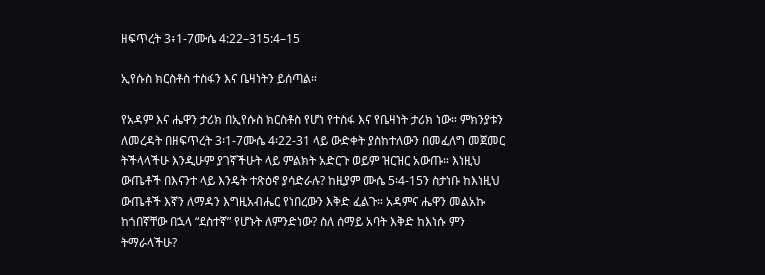ዘፍጥረት 3፥1-7ሙሴ 4:22–315:4–15

ኢየሱስ ክርስቶስ ተስፋን እና ቤዛነትን ይሰጣል።

የአዳም እና ሔዋን ታሪክ በኢየሱስ ክርስቶስ የሆነ የተስፋ እና የቤዛነት ታሪክ ነው። ምክንያቱን ለመረዳት በዘፍጥረት 3፡1-7ሙሴ 4፡22-31 ላይ ውድቀት ያስከተለውን በመፈለግ መጀመር ትችላላችሁ እንዲሁም ያገኛችሁት ላይ ምልክት አድርጉ ወይም ዝርዝር አውጡ። እነዚህ ውጤቶች በእናንተ ላይ እንዴት ተጽዕኖ ያሳድራሉ? ከዚያም ሙሴ 5፡4-15ን ስታነቡ ከእነዚህ ውጤቶች እኛን ለማዳን እግዚአብሔር የነበረውን እቅድ ፈልጉ። አዳምና ሔዋን መልአኩ ከጎበኛቸው በኋላ “ደስተኛ” የሆኑት ለምንድነው? ስለ ሰማይ አባት እቅድ ከእነሱ ምን ትማራላችሁ?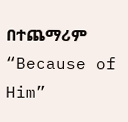በተጨማሪም “Because of Him”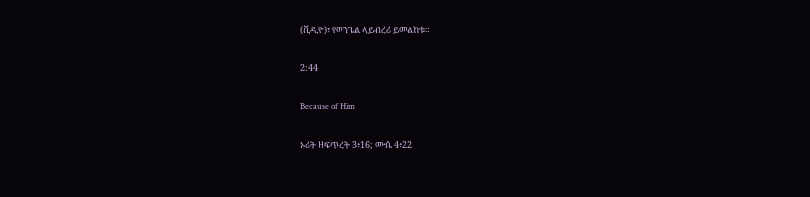(ቪዲዮ)፣ የወንጌል ላይብረሪ ይመልከቱ።

2:44

Because of Him

ኦሪት ዘፍጥረት 3፥16; ሙሴ 4፥22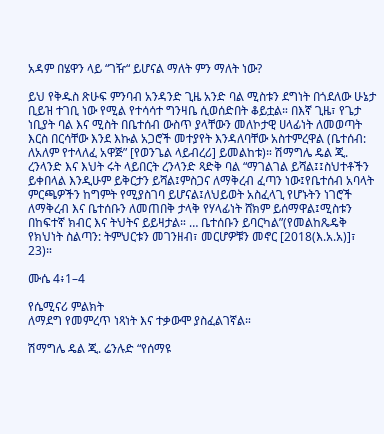አዳም በሄዋን ላይ “ገዥ“ ይሆናል ማለት ምን ማለት ነው?

ይህ የቅዱስ ጽሁፍ ምንባብ አንዳንድ ጊዜ አንድ ባል ሚስቱን ደግነት በጎደለው ሁኔታ ቢይዝ ተገቢ ነው የሚል የተሳሳተ ግንዛቤ ሲወሰድበት ቆይቷል። በእኛ ጊዜ፣ የጌታ ነቢያት ባል እና ሚስት በቤተሰብ ውስጥ ያላቸውን መለኮታዊ ሀላፊነት ለመወጣት እርስ በርሳቸው እንደ እኩል አጋሮች መተያየት እንዳለባቸው አስተምረዋል (ቤተሰብ: ለአለም የተላለፈ አዋጅ” [የወንጌል ላይብረሪ] ይመልከቱ)። ሽማግሌ ዴል ጂ. ረንላንድ እና እህት ሩት ላይበርት ረንላንድ ጻድቅ ባል “ማገልገል ይሻል፤፤ስህተቶችን ይቀበላል እንዲሁም ይቅርታን ይሻል፤ምስጋና ለማቅረብ ፈጣን ነው፤የቤተሰብ አባላት ምርጫዎችን ከግምት የሚያስገባ ይሆናል፤ለህይወት አስፈላጊ የሆኑትን ነገሮች ለማቅረብ እና ቤተሰቡን ለመጠበቅ ታላቅ የሃላፊነት ሸክም ይሰማዋል፤ሚስቱን በከፍተኛ ክብር እና ትህትና ይይዛታል። … ቤተሰቡን ይባርካል”(የመልከጼዴቅ የክህነት ስልጣን: ትምህርቱን መገንዘብ፣ መርሆዎቹን መኖር [2018(እ.አ.አ)]፣ 23)።

ሙሴ 4፥1–4

የሴሚናሪ ምልክት
ለማደግ የመምረጥ ነጻነት እና ተቃውሞ ያስፈልገኛል።

ሽማግሌ ዴል ጂ. ሬንሉድ “የሰማዩ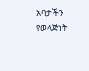አባታችን የወላጅነት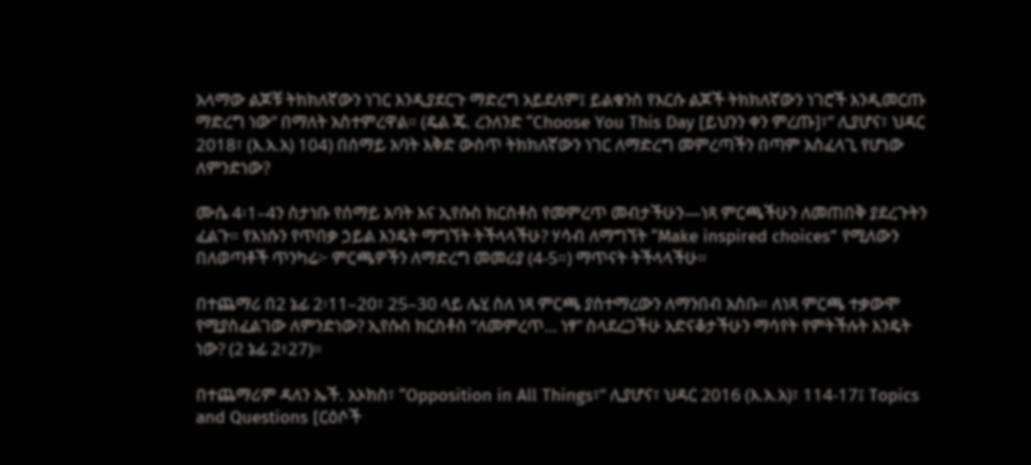አላማው ልጆቹ ትክክለኛውን ነገር እንዲያደርጉ ማድረግ አይደለም፤ ይልቁንስ የእርሱ ልጆች ትክክለኛውን ነገሮች እንዲመርጡ ማድረግ ነው” በማለት አስተምረዋል። (ዴል ጄ. ረንለንድ “Choose You This Day [ይህንን ቀን ምረጡ]፣” ሊያሆና፣ ህዳር 2018፣ (እ.አ.አ) 104) በሰማይ አባት እቅድ ውስጥ ትክክለኛውን ነገር ለማድረግ መምረጣችን በጣም አስፈላጊ የሆነው ለምንድነው?

ሙሴ 4፡1–4ን ስታነቡ የሰማይ አባት እና ኢየሱስ ክርስቶስ የመምረጥ መብታችሁን—ነጻ ምርጫችሁን ለመጠበቅ ያደረጉትን ፈልጉ። የእነሱን የጥበቃ ኃይል እንዴት ማግኘት ትችላላችሁ? ሃሳብ ለማግኘት “Make inspired choices” የሚለውን በለወጣቶች ጥንካሬ፦ ምርጫዎችን ለማድረግ መመሪያ (4-5።) ማጥናት ትችላላችሁ።

በተጨማሪ በ2 ኔፊ 2፡11–20፣ 25–30 ላይ ሌሂ ስለ ነጻ ምርጫ ያስተማረውን ለማንበብ አስቡ። ለነጻ ምርጫ ተቃውሞ የሚያስፈልገው ለምንድነው? ኢየሱስ ክርስቶስ “ለመምረጥ… ነፃ” ስላደረጋችሁ አድናቆታችሁን ማሳየት የምትችሉት እንዴት ነው? (2 ኔፊ 2፥27)።

በተጨማሪም ዳለን ኤች. አኦክስ፣ “Opposition in All Things፣” ሊያሆና፣ ህዳር 2016 (እ.አ.አ)፣ 114-17፤ Topics and Questions [ርዕሶች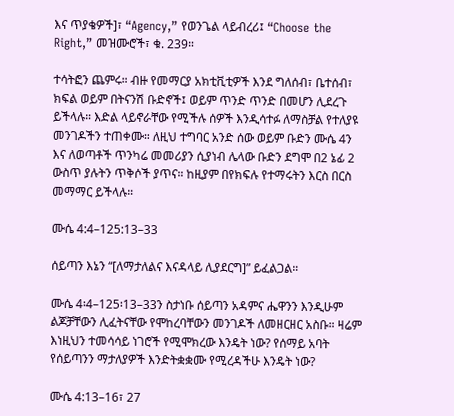እና ጥያቄዎች]፣ “Agency,” የወንጌል ላይብረሪ፤ “Choose the Right,” መዝሙሮች፣ ቁ. 239።

ተሳትፎን ጨምሩ። ብዙ የመማርያ አክቲቪቲዎች እንደ ግለሰብ፣ ቤተሰብ፣ ክፍል ወይም በትናንሽ ቡድኖች፤ ወይም ጥንድ ጥንድ በመሆን ሊደረጉ ይችላሉ። እድል ላይኖራቸው የሚችሉ ሰዎች እንዲሳተፉ ለማስቻል የተለያዩ መንገዶችን ተጠቀሙ። ለዚህ ተግባር አንድ ሰው ወይም ቡድን ሙሴ 4ን እና ለወጣቶች ጥንካሬ መመሪያን ሲያነብ ሌላው ቡድን ደግሞ በ2 ኔፊ 2 ውስጥ ያሉትን ጥቅሶች ያጥና። ከዚያም በየክፍሉ የተማሩትን እርስ በርስ መማማር ይችላሉ።

ሙሴ 4:4–125:13–33

ሰይጣን እኔን “[ለማታለልና እናዳላይ ሊያደርግ]” ይፈልጋል።

ሙሴ 4፡4–125፡13–33ን ስታነቡ ሰይጣን አዳምና ሔዋንን እንዲሁም ልጆቻቸውን ሊፈትናቸው የሞከረባቸውን መንገዶች ለመዘርዘር አስቡ። ዛሬም እነዚህን ተመሳሳይ ነገሮች የሚሞክረው እንዴት ነው? የሰማይ አባት የሰይጣንን ማታለያዎች እንድትቋቋሙ የሚረዳችሁ እንዴት ነው?

ሙሴ 4:13–16፣ 27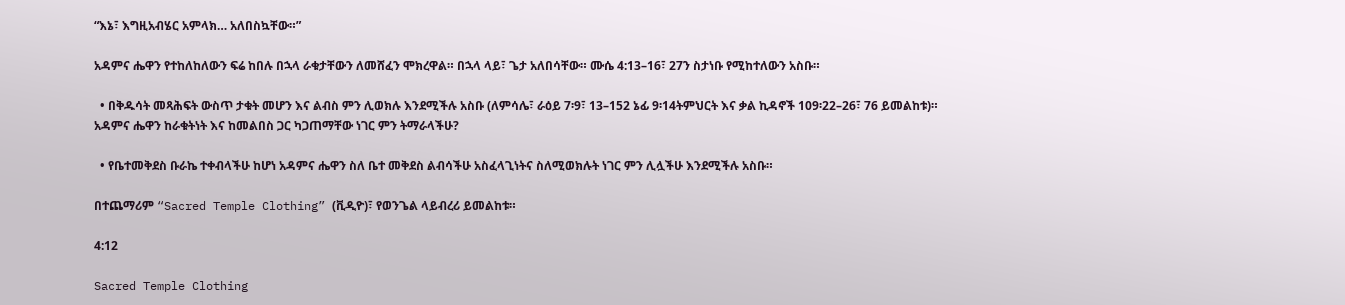“እኔ፣ እግዚአብሄር አምላክ… አለበስኳቸው።”

አዳምና ሔዋን የተከለከለውን ፍሬ ከበሉ በኋላ ራቁታቸውን ለመሸፈን ሞክረዋል። በኋላ ላይ፣ ጌታ አለበሳቸው። ሙሴ 4:13–16፣ 27ን ስታነቡ የሚከተለውን አስቡ።

  • በቅዱሳት መጻሕፍት ውስጥ ታቁት መሆን እና ልብስ ምን ሊወክሉ እንደሚችሉ አስቡ (ለምሳሌ፣ ራዕይ 7፡9፣ 13–152 ኔፊ 9፡14ትምህርት እና ቃል ኪዳኖች 109፡22–26፣ 76 ይመልከቱ)። አዳምና ሔዋን ከራቁትነት እና ከመልበስ ጋር ካጋጠማቸው ነገር ምን ትማራላችሁ?

  • የቤተመቅደስ ቡራኬ ተቀብላችሁ ከሆነ አዳምና ሔዋን ስለ ቤተ መቅደስ ልብሳችሁ አስፈላጊነትና ስለሚወክሉት ነገር ምን ሊሏችሁ እንደሚችሉ አስቡ።

በተጨማሪም “Sacred Temple Clothing” (ቪዲዮ)፣ የወንጌል ላይብረሪ ይመልከቱ።

4:12

Sacred Temple Clothing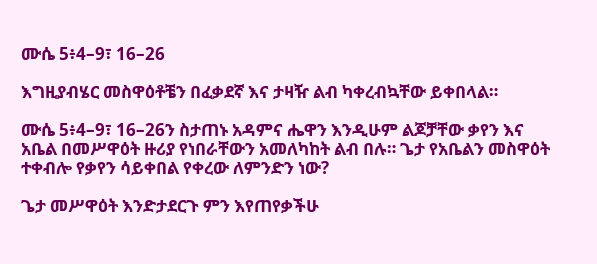ሙሴ 5፥4–9፣ 16–26

እግዚያብሄር መስዋዕቶቼን በፈቃደኛ እና ታዛዥ ልብ ካቀረብኳቸው ይቀበላል።

ሙሴ 5፥4–9፣ 16–26ን ስታጠኑ አዳምና ሔዋን እንዲሁም ልጆቻቸው ቃየን እና አቤል በመሥዋዕት ዙሪያ የነበራቸውን አመለካከት ልብ በሉ። ጌታ የአቤልን መስዋዕት ተቀብሎ የቃየን ሳይቀበል የቀረው ለምንድን ነው?

ጌታ መሥዋዕት እንድታደርጉ ምን እየጠየቃችሁ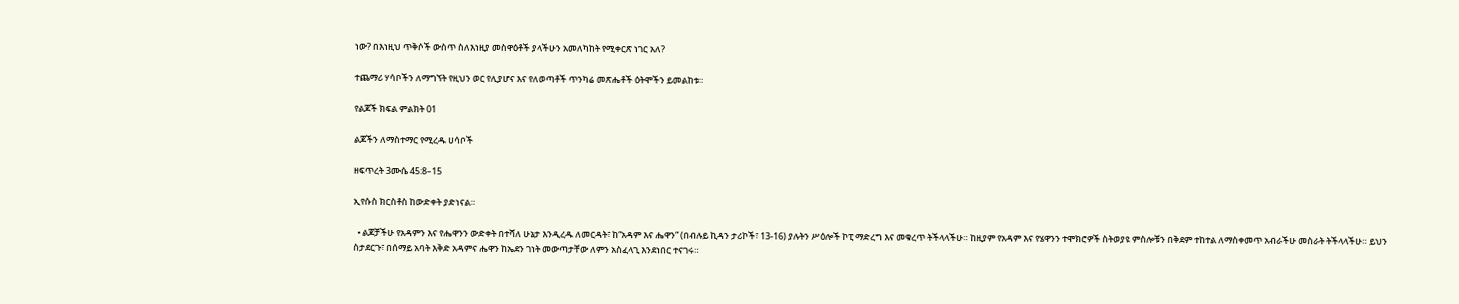ነው? በእነዚህ ጥቅሶች ውስጥ ስለእነዚያ መስዋዕቶች ያላችሁን አመለካከት የሚቀርጽ ነገር አለ?

ተጨማሪ ሃሳቦችን ለማግኘት የዚህን ወር የሊያሆና እና የለወጣቶች ጥንካሬ መጽሔቶች ዕትሞችን ይመልከቱ።

የልጆች ክፍል ምልክት 01

ልጆችን ለማስተማር የሚረዱ ሀሳቦች

ዘፍጥረት 3ሙሴ 45:8–15

ኢየሱስ ክርስቶስ ከውድቀት ያድነናል።

  • ልጆቻችሁ የአዳምን እና የሔዋንን ውድቀት በተሻለ ሁኔታ እንዲረዱ ለመርዳት፣ ከ“አዳም እና ሔዋን” (በብሉይ ኪዳን ታሪኮች፣ 13-16) ያሉትን ሥዕሎች ኮፒ ማድረግ እና መቁረጥ ትችላላችሁ። ከዚያም የአዳም እና የሄዋንን ተሞክሮዎች ስትወያዩ ምስሎቹን በቅደም ተከተል ለማስቀመጥ አብራችሁ መስራት ትችላላችሁ። ይህን ስታደርጉ፣ በሰማይ አባት እቅድ አዳምና ሔዋን ከኤደን ገነት መውጣታቸው ለምን አስፈላጊ እንደነበር ተናገሩ።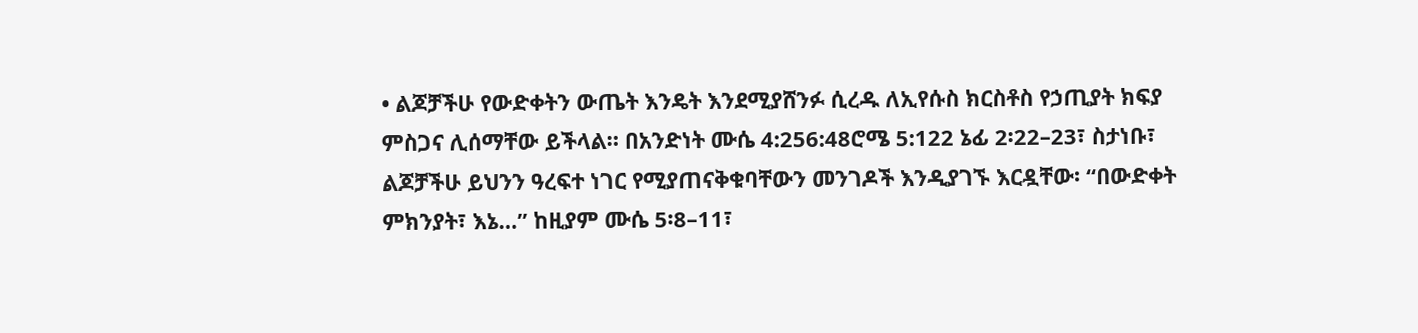• ልጆቻችሁ የውድቀትን ውጤት እንዴት እንደሚያሸንፉ ሲረዱ ለኢየሱስ ክርስቶስ የኃጢያት ክፍያ ምስጋና ሊሰማቸው ይችላል። በአንድነት ሙሴ 4:256:48ሮሜ 5:122 ኔፊ 2፡22–23፣ ስታነቡ፣ ልጆቻችሁ ይህንን ዓረፍተ ነገር የሚያጠናቅቁባቸውን መንገዶች እንዲያገኙ እርዷቸው፡ “በውድቀት ምክንያት፣ እኔ…” ከዚያም ሙሴ 5፡8–11፣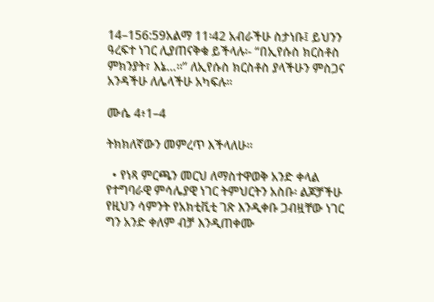14–156:59አልማ 11፡42 አብራችሁ ስታነቡ፤ ይህንን ዓረፍተ ነገር ሊያጠናቅቁ ይችላሉ፡- “በኢየሱስ ክርስቶስ ምክንያት፣ እኔ…።” ለኢየሱስ ክርስቶስ ያላችሁን ምስጋና አንዳችሁ ለሌላችሁ አካፍሉ።

ሙሴ 4፥1–4

ትክክለኛውን መምረጥ እችላለሁ።

  • የነጻ ምርጫን መርህ ለማስተዋወቅ አንድ ቀላል የተግባራዊ ምሳሌያዊ ነገር ትምህርትን አስቡ፡ ልጆቻችሁ የዚህን ሳምንት የአክቲቪቲ ገጽ እንዲቀቡ ጋብዟቸው ነገር ግን አንድ ቀለም ብቻ እንዲጠቀሙ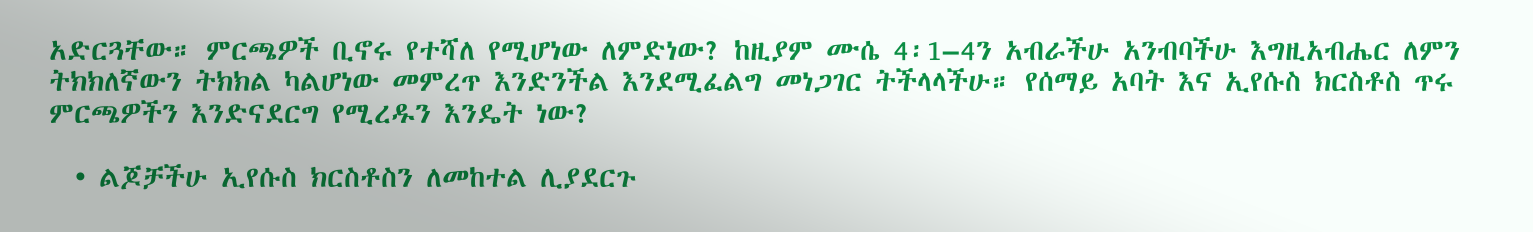አድርጓቸው። ምርጫዎች ቢኖሩ የተሻለ የሚሆነው ለምድነው? ከዚያም ሙሴ 4፡1–4ን አብራችሁ አንብባችሁ እግዚአብሔር ለምን ትክክለኛውን ትክክል ካልሆነው መምረጥ እንድንችል እንደሚፈልግ መነጋገር ትችላላችሁ። የሰማይ አባት እና ኢየሱስ ክርስቶስ ጥሩ ምርጫዎችን እንድናደርግ የሚረዱን እንዴት ነው?

  • ልጆቻችሁ ኢየሱስ ክርስቶስን ለመከተል ሊያደርጉ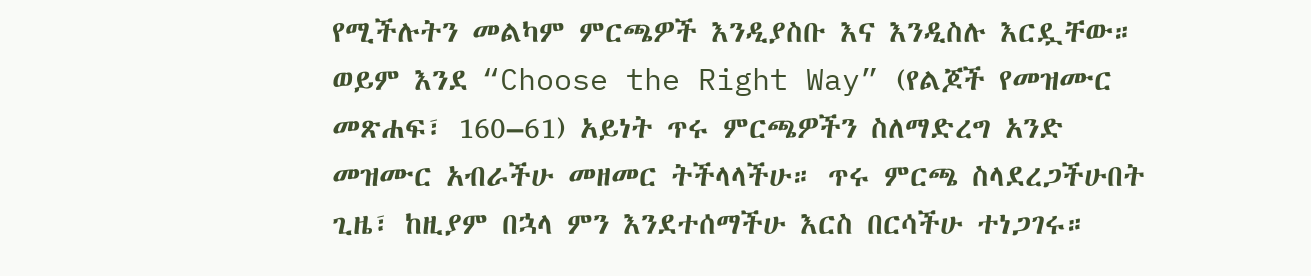የሚችሉትን መልካም ምርጫዎች እንዲያስቡ እና እንዲስሉ እርዷቸው። ወይም እንደ “Choose the Right Way” (የልጆች የመዝሙር መጽሐፍ፣ 160–61) አይነት ጥሩ ምርጫዎችን ስለማድረግ አንድ መዝሙር አብራችሁ መዘመር ትችላላችሁ። ጥሩ ምርጫ ስላደረጋችሁበት ጊዜ፣ ከዚያም በኋላ ምን እንደተሰማችሁ እርስ በርሳችሁ ተነጋገሩ።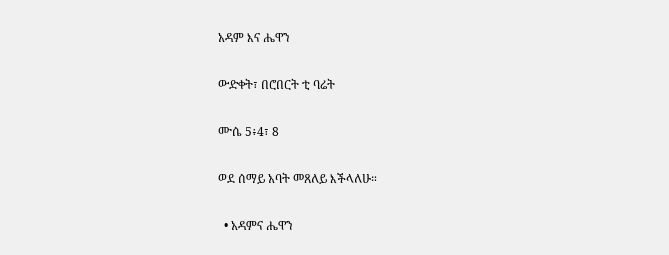አዳም እና ሔዋን

ውድቀት፣ በሮበርት ቲ ባሬት

ሙሴ 5፥4፣ 8

ወደ ሰማይ አባት መጸለይ እችላለሁ።

  • አዳምና ሔዋን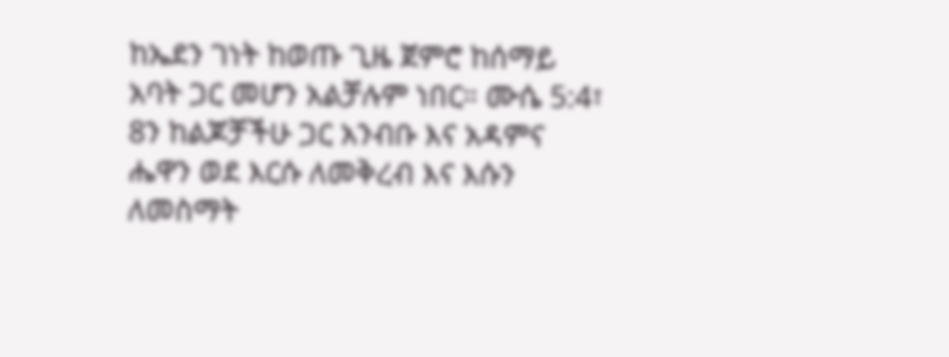ከኤደን ገነት ከወጡ ጊዜ ጀምሮ ከሰማይ አባት ጋር መሆን አልቻሉም ነበር። ሙሴ 5:4፣ 8ን ከልጆቻችሁ ጋር አንብቡ እና አዳምና ሔዋን ወደ እርሱ ለመቅረብ እና እሱን ለመስማት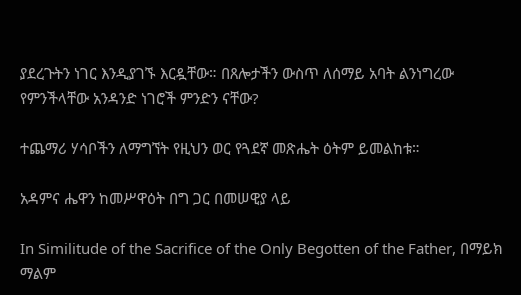ያደረጉትን ነገር እንዲያገኙ እርዷቸው። በጸሎታችን ውስጥ ለሰማይ አባት ልንነግረው የምንችላቸው አንዳንድ ነገሮች ምንድን ናቸው?

ተጨማሪ ሃሳቦችን ለማግኘት የዚህን ወር የጓደኛ መጽሔት ዕትም ይመልከቱ።

አዳምና ሔዋን ከመሥዋዕት በግ ጋር በመሠዊያ ላይ

In Similitude of the Sacrifice of the Only Begotten of the Father, በማይክ ማልም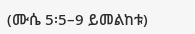(ሙሴ 5፡5–9 ይመልከቱ)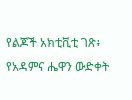የልጆች አክቲቪቲ ገጽ፥ የአዳምና ሔዋን ውድቀት